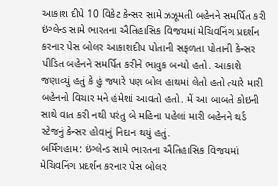આકાશ દીપે 10 વિકેટ કેન્સર સામે ઝઝૂમતી બહેનને સમર્પિત કરી
ઇંગ્લેન્ડ સામે ભારતના ઐતિહાસિક વિજયમાં મેચિવનિંગ પ્રદર્શન કરનાર પેસ બોલર આકાશદીપ પોતાની સફળતા પોતાની કેન્સર પીડિત બહેનને સમર્પિત કરીને ભાવુક બન્યો હતો. આકાશે જણાવ્યું હતું કે હું જ્યારે પણ બોલ હાથમાં લેતો હતો ત્યારે મારી બહેનનો વિચાર મને હંમેશાં આવતો હતો. મેં આ બાબતે કોઇની સાથે વાત કરી નથી પરંતુ બે મહિના પહેલાં મારી બહેનને થર્ડ સ્ટેજનું કેન્સર હોવાનું નિદાન થયું હતું.
બર્મિંગહામ: ઇંગ્લેન્ડ સામે ભારતના ઐતિહાસિક વિજયમાં મેચિવનિંગ પ્રદર્શન કરનાર પેસ બોલર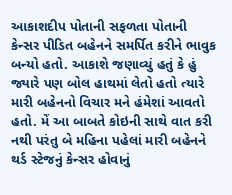આકાશદીપ પોતાની સફળતા પોતાની કેન્સર પીડિત બહેનને સમર્પિત કરીને ભાવુક બન્યો હતો. આકાશે જણાવ્યું હતું કે હું જ્યારે પણ બોલ હાથમાં લેતો હતો ત્યારે મારી બહેનનો વિચાર મને હંમેશાં આવતો હતો. મેં આ બાબતે કોઇની સાથે વાત કરી નથી પરંતુ બે મહિના પહેલાં મારી બહેનને થર્ડ સ્ટેજનું કેન્સર હોવાનું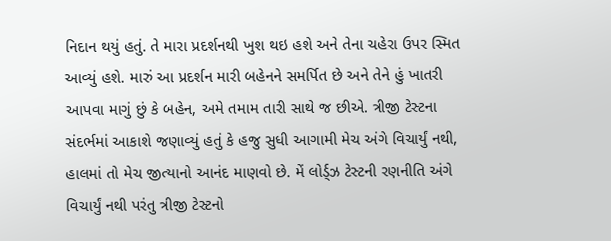નિદાન થયું હતું. તે મારા પ્રદર્શનથી ખુશ થઇ હશે અને તેના ચહેરા ઉપર સ્મિત આવ્યું હશે. મારું આ પ્રદર્શન મારી બહેનને સમર્પિત છે અને તેને હું ખાતરી આપવા માગું છું કે બહેન, અમે તમામ તારી સાથે જ છીએ. ત્રીજી ટેસ્ટના સંદર્ભમાં આકાશે જણાવ્યું હતું કે હજુ સુધી આગામી મેચ અંગે વિચાર્યું નથી, હાલમાં તો મેચ જીત્યાનો આનંદ માણવો છે. મેં લોર્ડ્ઝ ટેસ્ટની રણનીતિ અંગે વિચાર્યું નથી પરંતુ ત્રીજી ટેસ્ટનો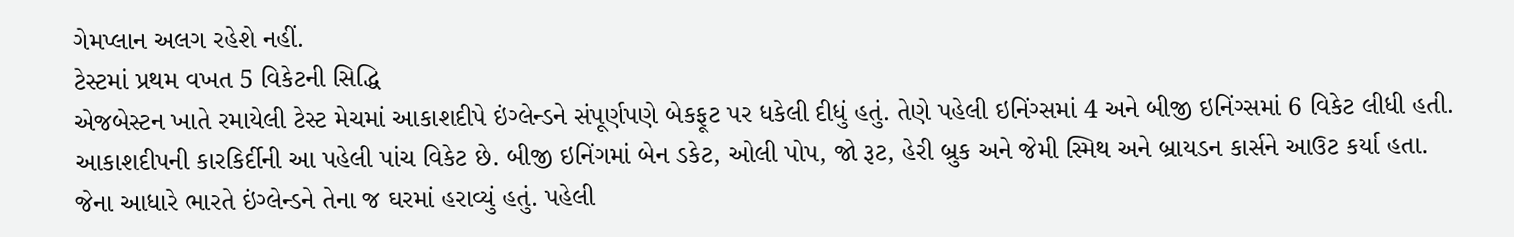ગેમપ્લાન અલગ રહેશે નહીં.
ટેસ્ટમાં પ્રથમ વખત 5 વિકેટની સિદ્ધિ
એજબેસ્ટન ખાતે રમાયેલી ટેસ્ટ મેચમાં આકાશદીપે ઇંગ્લેન્ડને સંપૂર્ણપણે બેકફૂટ પર ધકેલી દીધું હતું. તેણે પહેલી ઇનિંગ્સમાં 4 અને બીજી ઇનિંગ્સમાં 6 વિકેટ લીધી હતી. આકાશદીપની કારકિર્દીની આ પહેલી પાંચ વિકેટ છે. બીજી ઇનિંગમાં બેન ડકેટ, ઓલી પોપ, જો રૂટ, હેરી બ્રુક અને જેમી સ્મિથ અને બ્રાયડન કાર્સને આઉટ કર્યા હતા. જેના આધારે ભારતે ઇંગ્લેન્ડને તેના જ ઘરમાં હરાવ્યું હતું. પહેલી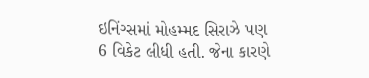ઇનિંગ્સમાં મોહમ્મદ સિરાઝે પણ 6 વિકેટ લીધી હતી. જેના કારણે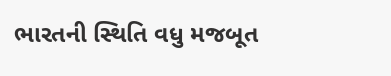ભારતની સ્થિતિ વધુ મજબૂત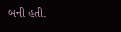બની હતી.